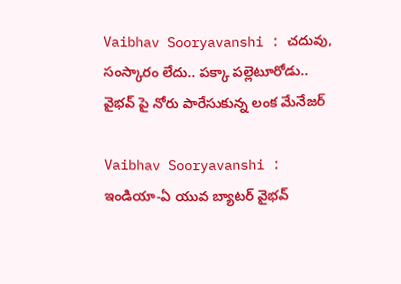Vaibhav Sooryavanshi : చదువు, సంస్కారం లేదు.. పక్కా పల్లెటూరోడు.. వైభవ్ పై నోరు పారేసుకున్న లంక మేనేజర్

Vaibhav Sooryavanshi : ఇండియా-ఏ యువ బ్యాటర్ వైభవ్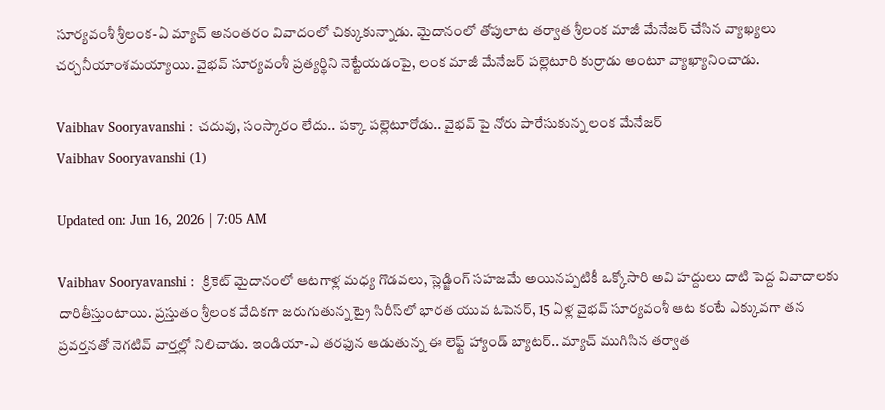సూర్యవంశీ శ్రీలంక-ఏ మ్యాచ్ అనంతరం వివాదంలో చిక్కుకున్నాడు. మైదానంలో తోపులాట తర్వాత శ్రీలంక మాజీ మేనేజర్ చేసిన వ్యాఖ్యలు చర్చనీయాంశమయ్యాయి. వైభవ్ సూర్యవంశీ ప్రత్యర్థిని నెట్టేయడంపై, లంక మాజీ మేనేజర్ పల్లెటూరి కుర్రాడు అంటూ వ్యాఖ్యానించాడు.

Vaibhav Sooryavanshi : చదువు, సంస్కారం లేదు.. పక్కా పల్లెటూరోడు.. వైభవ్ పై నోరు పారేసుకున్న లంక మేనేజర్
Vaibhav Sooryavanshi (1)

Updated on: Jun 16, 2026 | 7:05 AM

Vaibhav Sooryavanshi :  క్రికెట్ మైదానంలో ఆటగాళ్ల మధ్య గొడవలు, స్లెడ్జింగ్ సహజమే అయినప్పటికీ ఒక్కోసారి అవి హద్దులు దాటి పెద్ద వివాదాలకు దారితీస్తుంటాయి. ప్రస్తుతం శ్రీలంక వేదికగా జరుగుతున్న ట్రై సిరీస్‌లో భారత యువ ఓపెనర్, 15 ఏళ్ల వైభవ్ సూర్యవంశీ ఆట కంటే ఎక్కువగా తన ప్రవర్తనతో నెగటివ్ వార్తల్లో నిలిచాడు. ఇండియా-ఎ తరఫున ఆడుతున్న ఈ లెఫ్ట్ హ్యాండ్ బ్యాటర్.. మ్యాచ్ ముగిసిన తర్వాత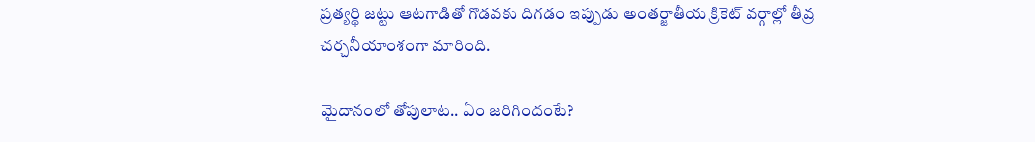ప్రత్యర్థి జట్టు ఆటగాడితో గొడవకు దిగడం ఇప్పుడు అంతర్జాతీయ క్రికెట్ వర్గాల్లో తీవ్ర చర్చనీయాంశంగా మారింది.

మైదానంలో తోపులాట.. ఏం జరిగిందంటే?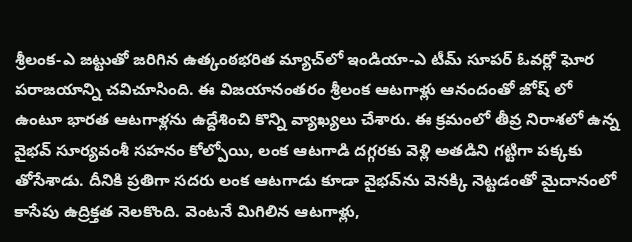శ్రీలంక-ఎ జట్టుతో జరిగిన ఉత్కంఠభరిత మ్యాచ్‌లో ఇండియా-ఎ టీమ్ సూపర్ ఓవర్లో ఘోర పరాజయాన్ని చవిచూసింది. ఈ విజయానంతరం శ్రీలంక ఆటగాళ్లు ఆనందంతో జోష్ లో ఉంటూ భారత ఆటగాళ్లను ఉద్దేశించి కొన్ని వ్యాఖ్యలు చేశారు. ఈ క్రమంలో తీవ్ర నిరాశలో ఉన్న వైభవ్ సూర్యవంశీ సహనం కోల్పోయి, లంక ఆటగాడి దగ్గరకు వెళ్లి అతడిని గట్టిగా పక్కకు తోసేశాడు. దీనికి ప్రతిగా సదరు లంక ఆటగాడు కూడా వైభవ్‌ను వెనక్కి నెట్టడంతో మైదానంలో కాసేపు ఉద్రిక్తత నెలకొంది. వెంటనే మిగిలిన ఆటగాళ్లు,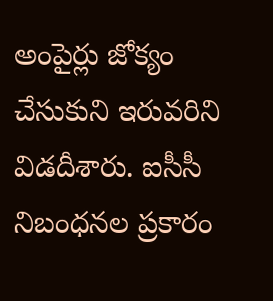అంపైర్లు జోక్యం చేసుకుని ఇరువరిని విడదీశారు. ఐసీసీ నిబంధనల ప్రకారం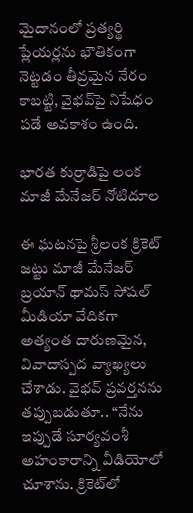మైదానంలో ప్రత్యర్థి ప్లేయర్లను భౌతికంగా నెట్టడం తీవ్రమైన నేరం కాబట్టి, వైభవ్‌పై నిషేధం పడే అవకాశం ఉంది.

భారత కుర్రాడిపై లంక మాజీ మేనేజర్ నోటిదూల

ఈ ఘటనపై శ్రీలంక క్రికెట్ జట్టు మాజీ మేనేజర్ బ్రయాన్ థామస్ సోషల్ మీడియా వేదికగా అత్యంత దారుణమైన, వివాదాస్పద వ్యాఖ్యలు చేశాడు. వైభవ్ ప్రవర్తనను తప్పుబడుతూ.. “నేను ఇప్పుడే సూర్యవంశీ అహంకారాన్ని వీడియోలో చూశాను. క్రికెట్‌లో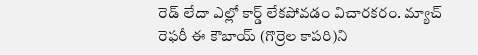రెడ్ లేదా ఎల్లో కార్డ్ లేకపోవడం విచారకరం. మ్యాచ్ రెఫరీ ఈ కౌబాయ్ (గొర్రెల కాపరి)ని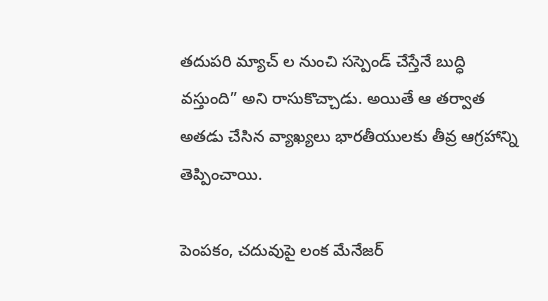తదుపరి మ్యాచ్ ల నుంచి సస్పెండ్ చేస్తేనే బుద్ధి వస్తుంది” అని రాసుకొచ్చాడు. అయితే ఆ తర్వాత అతడు చేసిన వ్యాఖ్యలు భారతీయులకు తీవ్ర ఆగ్రహాన్ని తెప్పించాయి.

పెంపకం, చదువుపై లంక మేనేజర్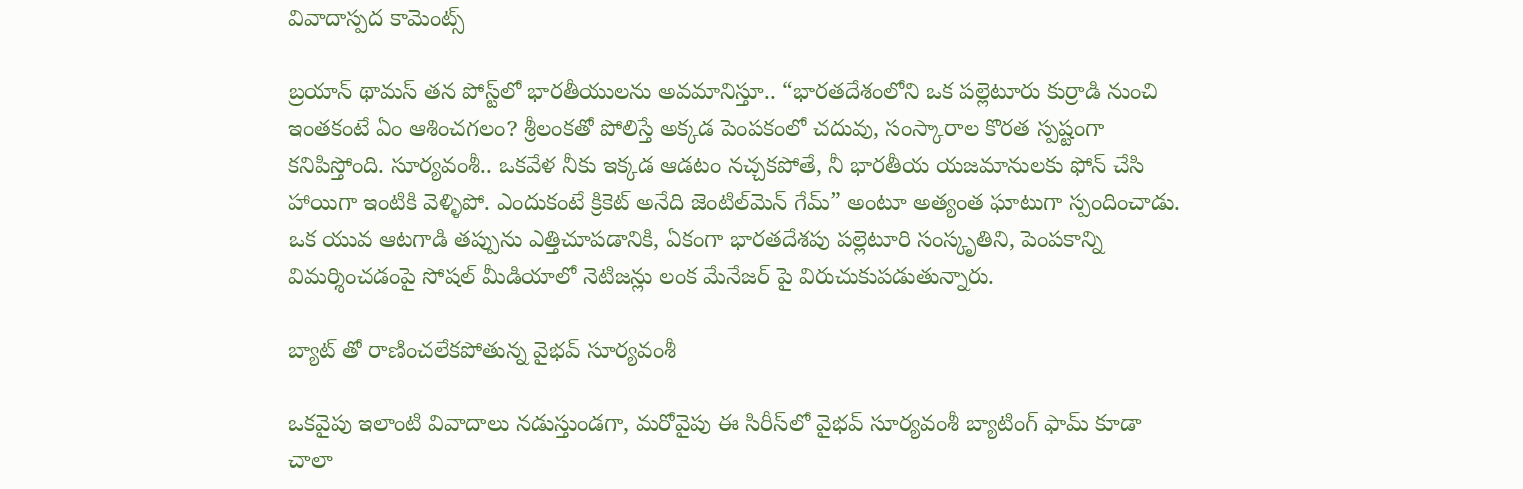వివాదాస్పద కామెంట్స్

బ్రయాన్ థామస్ తన పోస్ట్‌లో భారతీయులను అవమానిస్తూ.. “భారతదేశంలోని ఒక పల్లెటూరు కుర్రాడి నుంచి ఇంతకంటే ఏం ఆశించగలం? శ్రీలంకతో పోలిస్తే అక్కడ పెంపకంలో చదువు, సంస్కారాల కొరత స్పష్టంగా కనిపిస్తోంది. సూర్యవంశీ.. ఒకవేళ నీకు ఇక్కడ ఆడటం నచ్చకపోతే, నీ భారతీయ యజమానులకు ఫోన్ చేసి హాయిగా ఇంటికి వెళ్ళిపో. ఎందుకంటే క్రికెట్ అనేది జెంటిల్‌మెన్ గేమ్” అంటూ అత్యంత ఘాటుగా స్పందించాడు. ఒక యువ ఆటగాడి తప్పును ఎత్తిచూపడానికి, ఏకంగా భారతదేశపు పల్లెటూరి సంస్కృతిని, పెంపకాన్ని విమర్శించడంపై సోషల్ మీడియాలో నెటిజన్లు లంక మేనేజర్ పై విరుచుకుపడుతున్నారు.

బ్యాట్ తో రాణించలేకపోతున్న వైభవ్ సూర్యవంశీ

ఒకవైపు ఇలాంటి వివాదాలు నడుస్తుండగా, మరోవైపు ఈ సిరీస్‌లో వైభవ్ సూర్యవంశీ బ్యాటింగ్ ఫామ్ కూడా చాలా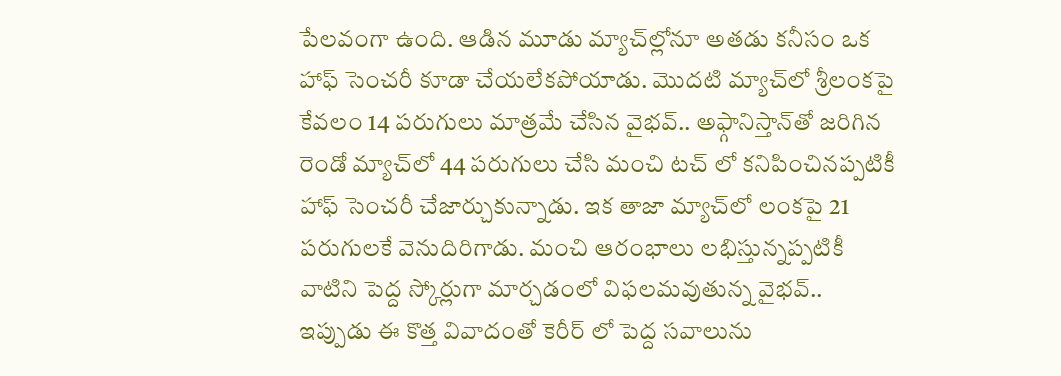పేలవంగా ఉంది. ఆడిన మూడు మ్యాచ్‌ల్లోనూ అతడు కనీసం ఒక హాఫ్ సెంచరీ కూడా చేయలేకపోయాడు. మొదటి మ్యాచ్‌లో శ్రీలంకపై కేవలం 14 పరుగులు మాత్రమే చేసిన వైభవ్.. అఫ్గానిస్తాన్‌తో జరిగిన రెండో మ్యాచ్‌లో 44 పరుగులు చేసి మంచి టచ్ లో కనిపించినప్పటికీ హాఫ్ సెంచరీ చేజార్చుకున్నాడు. ఇక తాజా మ్యాచ్‌లో లంకపై 21 పరుగులకే వెనుదిరిగాడు. మంచి ఆరంభాలు లభిస్తున్నప్పటికీ వాటిని పెద్ద స్కోర్లుగా మార్చడంలో విఫలమవుతున్న వైభవ్.. ఇప్పుడు ఈ కొత్త వివాదంతో కెరీర్ లో పెద్ద సవాలును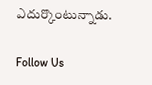ఎదుర్కొంటున్నాడు.

Follow Us